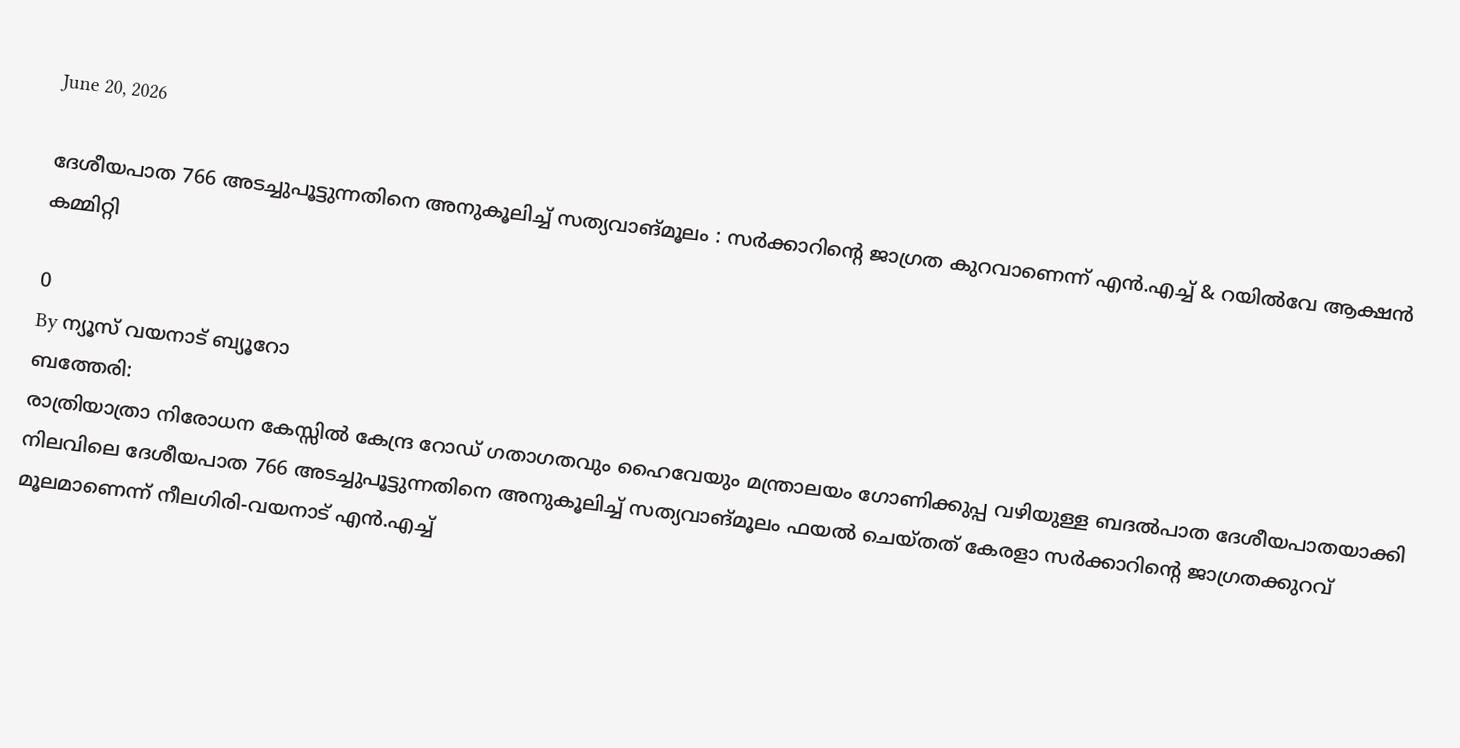June 20, 2026

ദേശീയപാത 766 അടച്ചുപൂട്ടുന്നതിനെ അനുകൂലിച്ച് സത്യവാങ്മൂലം : സര്‍ക്കാറിന്‍റെ ജാഗ്രത കുറവാണെന്ന് എന്‍.എച്ച് & റയില്‍വേ ആക്ഷന്‍ കമ്മിറ്റി

0
By ന്യൂസ് വയനാട് ബ്യൂറോ
ബത്തേരി:
രാത്രിയാത്രാ നിരോധന കേസ്സില്‍ കേന്ദ്ര റോഡ് ഗതാഗതവും ഹൈവേയും മന്ത്രാലയം ഗോണിക്കുപ്പ വഴിയുള്ള ബദല്‍പാത ദേശീയപാതയാക്കി നിലവിലെ ദേശീയപാത 766 അടച്ചുപൂട്ടുന്നതിനെ അനുകൂലിച്ച് സത്യവാങ്മൂലം ഫയല്‍ ചെയ്തത് കേരളാ സര്‍ക്കാറിന്‍റെ ജാഗ്രതക്കുറവ് മൂലമാണെന്ന് നീലഗിരി-വയനാട് എന്‍.എച്ച്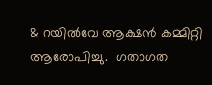& റയില്‍വേ ആക്ഷന്‍ കമ്മിറ്റി ആരോപിച്ചു.  ഗതാഗത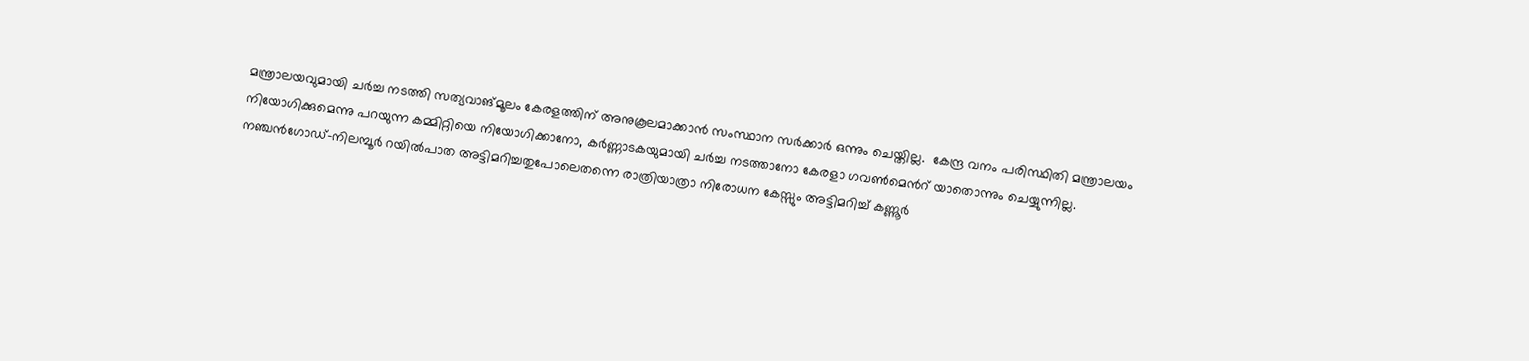മന്ത്രാലയവുമായി ചര്‍ച്ച നടത്തി സത്യവാങ്മൂലം കേരളത്തിന് അനുകൂലമാക്കാന്‍ സംസ്ഥാന സര്‍ക്കാര്‍ ഒന്നും ചെയ്തില്ല.  കേന്ദ്ര വനം പരിസ്ഥിതി മന്ത്രാലയം നിയോഗിക്കുമെന്നു പറയുന്ന കമ്മിറ്റിയെ നിയോഗിക്കാനോ, കര്‍ണ്ണാടകയുമായി ചര്‍ച്ച നടത്താനോ കേരളാ ഗവണ്‍മെന്‍റ് യാതൊന്നും ചെയ്യുന്നില്ല.
നഞ്ചന്‍ഗോഡ്-നിലമ്പൂര്‍ റയില്‍പാത അട്ടിമറിച്ചതുപോലെതന്നെ രാത്രിയാത്രാ നിരോധന കേസ്സും അട്ടിമറിച്ച് കണ്ണൂര്‍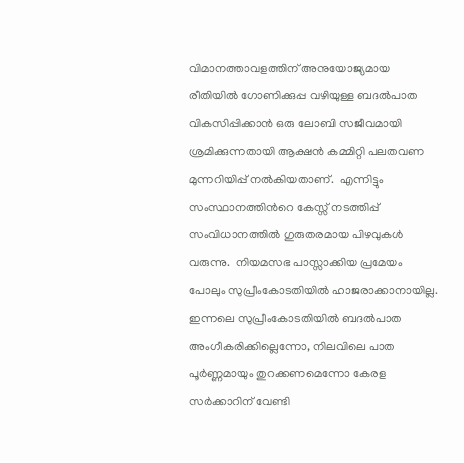വിമാനത്താവളത്തിന് അനുയോജ്യമായ രീതിയില്‍ ഗോണിക്കുപ്പ വഴിയുള്ള ബദല്‍പാത വികസിപ്പിക്കാന്‍ ഒരു ലോബി സജീവമായി ശ്രമിക്കുന്നതായി ആക്ഷന്‍ കമ്മിറ്റി പലതവണ മുന്നറിയിപ്പ് നല്‍കിയതാണ്.  എന്നിട്ടും സംസ്ഥാനത്തിന്‍റെ കേസ്സ് നടത്തിപ്പ് സംവിധാനത്തില്‍ ഗുരുതരമായ പിഴവുകള്‍ വരുന്നു.  നിയമസഭ പാസ്സാക്കിയ പ്രമേയം പോലും സുപ്രീംകോടതിയില്‍ ഹാജരാക്കാനായില്ല.  ഇന്നലെ സുപ്രീംകോടതിയില്‍ ബദല്‍പാത അംഗീകരിക്കില്ലെന്നോ, നിലവിലെ പാത പൂര്‍ണ്ണമായും തുറക്കണമെന്നോ കേരള സര്‍ക്കാറിന് വേണ്ടി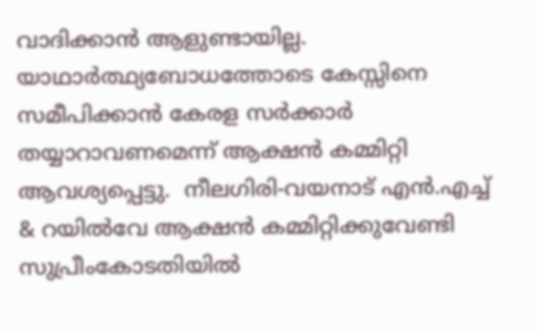വാദിക്കാന്‍ ആളുണ്ടായില്ല.  യാഥാര്‍ത്ഥ്യബോധത്തോടെ കേസ്സിനെ സമീപിക്കാന്‍ കേരള സര്‍ക്കാര്‍ തയ്യാറാവണമെന്ന് ആക്ഷന്‍ കമ്മിറ്റി ആവശ്യപ്പെട്ടു.  നീലഗിരി-വയനാട് എന്‍.എച്ച് & റയില്‍വേ ആക്ഷന്‍ കമ്മിറ്റിക്കുവേണ്ടി സുപ്രീംകോടതിയില്‍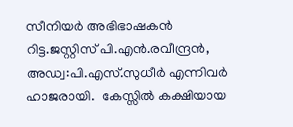സീനിയര്‍ അഭിഭാഷകന്‍ റിട്ട.ജസ്റ്റിസ് പി.എന്‍.രവീന്ദ്രന്‍, അഡ്വ:പി.എസ്.സുധീര്‍ എന്നിവര്‍ ഹാജരായി.  കേസ്സില്‍ കക്ഷിയായ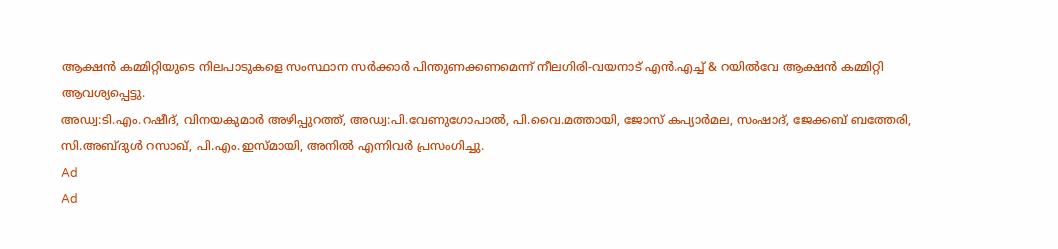ആക്ഷന്‍ കമ്മിറ്റിയുടെ നിലപാടുകളെ സംസ്ഥാന സര്‍ക്കാര്‍ പിന്തുണക്കണമെന്ന് നീലഗിരി-വയനാട് എന്‍.എച്ച് & റയില്‍വേ ആക്ഷന്‍ കമ്മിറ്റി ആവശ്യപ്പെട്ടു.
അഡ്വ:ടി.എം.റഷീദ്, വിനയകുമാര്‍ അഴിപ്പുറത്ത്, അഡ്വ:പി.വേണുഗോപാല്‍, പി.വൈ.മത്തായി, ജോസ് കപ്യാര്‍മല, സംഷാദ്, ജേക്കബ് ബത്തേരി, സി.അബ്ദുള്‍ റസാഖ്, പി.എം.ഇസ്മായി, അനില്‍ എന്നിവര്‍ പ്രസംഗിച്ചു.
Ad
Ad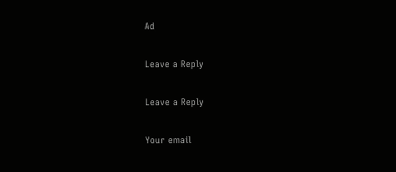Ad

Leave a Reply

Leave a Reply

Your email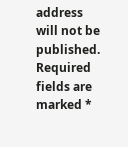address will not be published. Required fields are marked *